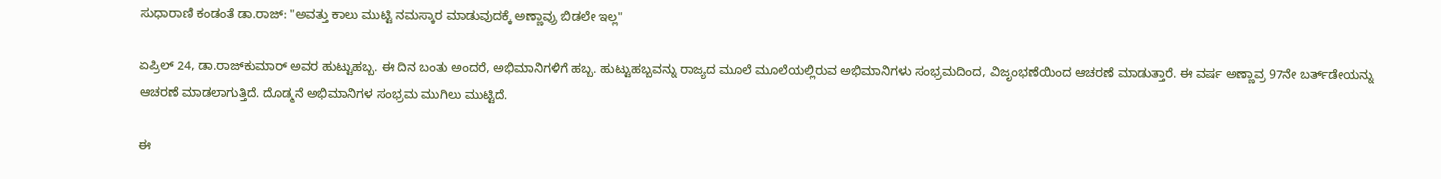ಸುಧಾರಾಣಿ ಕಂಡಂತೆ ಡಾ.ರಾಜ್: "ಅವತ್ತು ಕಾಲು ಮುಟ್ಟಿ ನಮಸ್ಕಾರ ಮಾಡುವುದಕ್ಕೆ ಅಣ್ಣಾವ್ರು ಬಿಡಲೇ ಇಲ್ಲ"

ಏಪ್ರಿಲ್ 24, ಡಾ.ರಾಜ್‌ಕುಮಾರ್ ಅವರ ಹುಟ್ಟುಹಬ್ಬ. ಈ ದಿನ ಬಂತು ಅಂದರೆ, ಅಭಿಮಾನಿಗಳಿಗೆ ಹಬ್ಬ. ಹುಟ್ಟುಹಬ್ಬವನ್ನು ರಾಜ್ಯದ ಮೂಲೆ ಮೂಲೆಯಲ್ಲಿರುವ ಅಭಿಮಾನಿಗಳು ಸಂಭ್ರಮದಿಂದ, ವಿಜೃಂಭಣೆಯಿಂದ ಆಚರಣೆ ಮಾಡುತ್ತಾರೆ. ಈ ವರ್ಷ ಅಣ್ಣಾವ್ರ 97ನೇ ಬರ್ತ್‌ಡೇಯನ್ನು ಆಚರಣೆ ಮಾಡಲಾಗುತ್ತಿದೆ. ದೊಡ್ಮನೆ ಅಭಿಮಾನಿಗಳ ಸಂಭ್ರಮ ಮುಗಿಲು ಮುಟ್ಟಿದೆ.

ಈ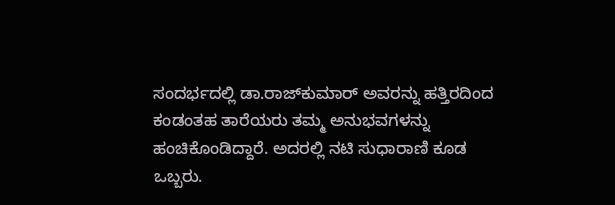ಸಂದರ್ಭದಲ್ಲಿ ಡಾ.ರಾಜ್‌ಕುಮಾರ್ ಅವರನ್ನು ಹತ್ತಿರದಿಂದ ಕಂಡಂತಹ ತಾರೆಯರು ತಮ್ಮ ಅನುಭವಗಳನ್ನು ಹಂಚಿಕೊಂಡಿದ್ದಾರೆ. ಅದರಲ್ಲಿ ನಟಿ ಸುಧಾರಾಣಿ ಕೂಡ ಒಬ್ಬರು.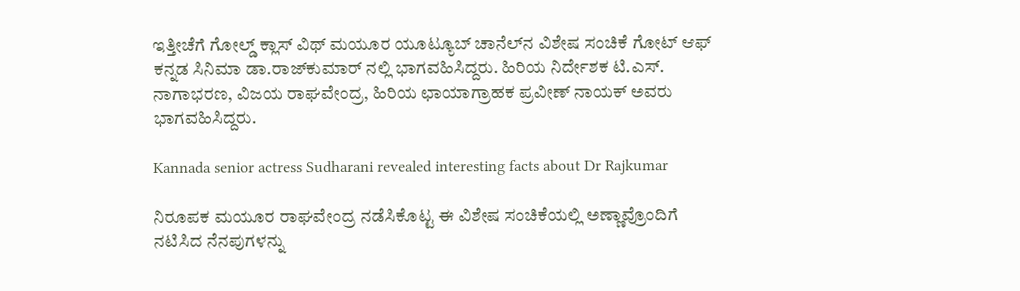ಇತ್ತೀಚೆಗೆ ಗೋಲ್ಡ್ ಕ್ಲಾಸ್ ವಿಥ್ ಮಯೂರ ಯೂಟ್ಯೂಬ್ ಚಾನೆಲ್‌ನ ವಿಶೇಷ ಸಂಚಿಕೆ ಗೋಟ್ ಆಫ್ ಕನ್ನಡ ಸಿನಿಮಾ ಡಾ.ರಾಜ್‌ಕುಮಾರ್ ನಲ್ಲಿ ಭಾಗವಹಿಸಿದ್ದರು. ಹಿರಿಯ ನಿರ್ದೇಶಕ ಟಿ.ಎಸ್. ನಾಗಾಭರಣ, ವಿಜಯ ರಾಘವೇಂದ್ರ, ಹಿರಿಯ ಛಾಯಾಗ್ರಾಹಕ ಪ್ರವೀಣ್ ನಾಯಕ್ ಅವರು ಭಾಗವಹಿಸಿದ್ದರು.

Kannada senior actress Sudharani revealed interesting facts about Dr Rajkumar

ನಿರೂಪಕ ಮಯೂರ ರಾಘವೇಂದ್ರ ನಡೆಸಿಕೊಟ್ಟ ಈ ವಿಶೇಷ ಸಂಚಿಕೆಯಲ್ಲಿ ಅಣ್ಣಾವ್ರೊಂದಿಗೆ ನಟಿಸಿದ ನೆನಪುಗಳನ್ನು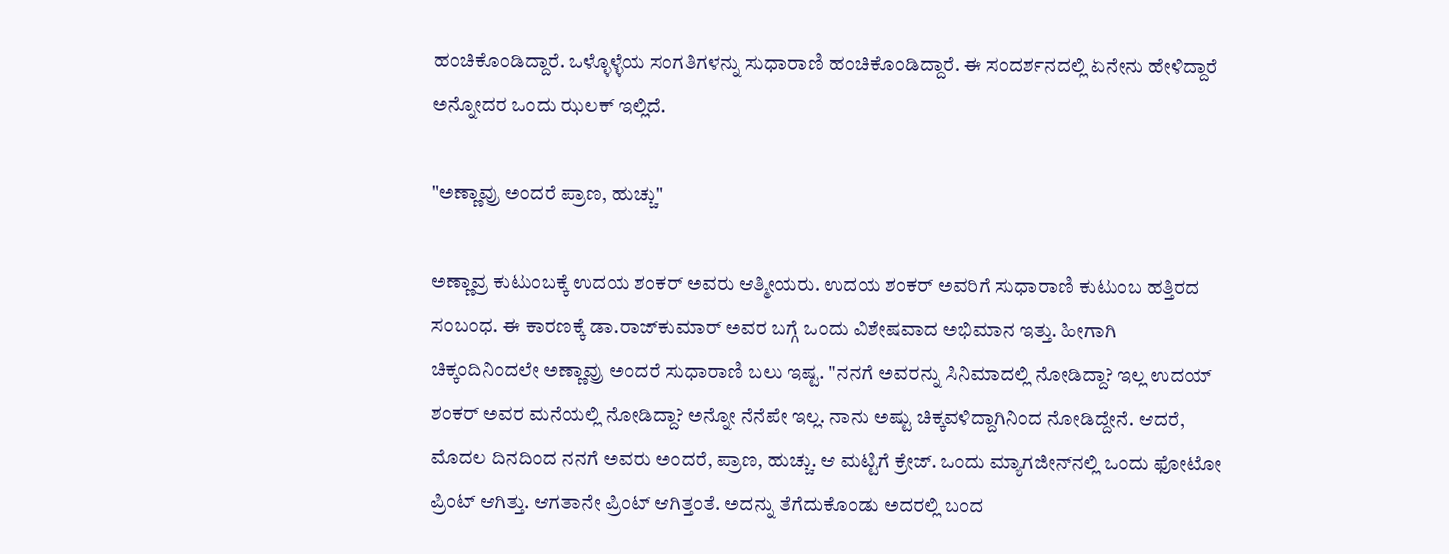ಹಂಚಿಕೊಂಡಿದ್ದಾರೆ. ಒಳ್ಳೊಳ್ಳೆಯ ಸಂಗತಿಗಳನ್ನು ಸುಧಾರಾಣಿ ಹಂಚಿಕೊಂಡಿದ್ದಾರೆ. ಈ ಸಂದರ್ಶನದಲ್ಲಿ ಏನೇನು ಹೇಳಿದ್ದಾರೆ ಅನ್ನೋದರ ಒಂದು ಝಲಕ್ ಇಲ್ಲಿದೆ.

"ಅಣ್ಣಾವ್ರು ಅಂದರೆ ಪ್ರಾಣ, ಹುಚ್ಚು"

ಅಣ್ಣಾವ್ರ ಕುಟುಂಬಕ್ಕೆ ಉದಯ ಶಂಕರ್ ಅವರು ಆತ್ಮೀಯರು. ಉದಯ ಶಂಕರ್ ಅವರಿಗೆ ಸುಧಾರಾಣಿ ಕುಟುಂಬ ಹತ್ತಿರದ ಸಂಬಂಧ. ಈ ಕಾರಣಕ್ಕೆ ಡಾ.ರಾಜ್‌ಕುಮಾರ್ ಅವರ ಬಗ್ಗೆ ಒಂದು ವಿಶೇಷವಾದ ಅಭಿಮಾನ ಇತ್ತು. ಹೀಗಾಗಿ ಚಿಕ್ಕಂದಿನಿಂದಲೇ ಅಣ್ಣಾವ್ರು ಅಂದರೆ ಸುಧಾರಾಣಿ ಬಲು ಇಷ್ಟ. "ನನಗೆ ಅವರನ್ನು ಸಿನಿಮಾದಲ್ಲಿ ನೋಡಿದ್ದಾ? ಇಲ್ಲ ಉದಯ್ ಶಂಕರ್ ಅವರ ಮನೆಯಲ್ಲಿ ನೋಡಿದ್ದಾ? ಅನ್ನೋ ನೆನೆಪೇ ಇಲ್ಲ. ನಾನು ಅಷ್ಟು ಚಿಕ್ಕವಳಿದ್ದಾಗಿನಿಂದ ನೋಡಿದ್ದೇನೆ. ಆದರೆ, ಮೊದಲ ದಿನದಿಂದ ನನಗೆ ಅವರು ಅಂದರೆ, ಪ್ರಾಣ, ಹುಚ್ಚು. ಆ ಮಟ್ಟಿಗೆ ಕ್ರೇಜ್. ಒಂದು ಮ್ಯಾಗಜೀನ್‌ನಲ್ಲಿ ಒಂದು ಫೋಟೋ ಪ್ರಿಂಟ್ ಆಗಿತ್ತು. ಆಗತಾನೇ ಪ್ರಿಂಟ್ ಆಗಿತ್ತಂತೆ. ಅದನ್ನು ತೆಗೆದುಕೊಂಡು ಅದರಲ್ಲಿ ಬಂದ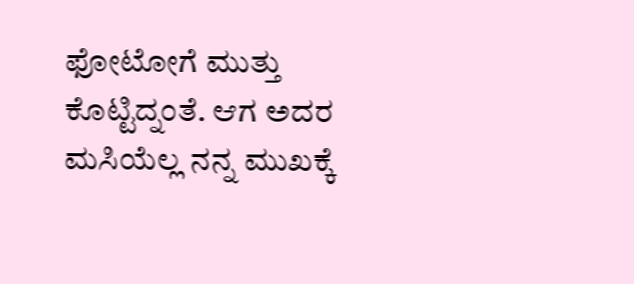ಫೋಟೋಗೆ ಮುತ್ತು ಕೊಟ್ಟಿದ್ನಂತೆ. ಆಗ ಅದರ ಮಸಿಯೆಲ್ಲ ನನ್ನ ಮುಖಕ್ಕೆ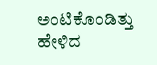ಅಂಟಿಕೊಂಡಿತ್ತು ಹೇಳಿದ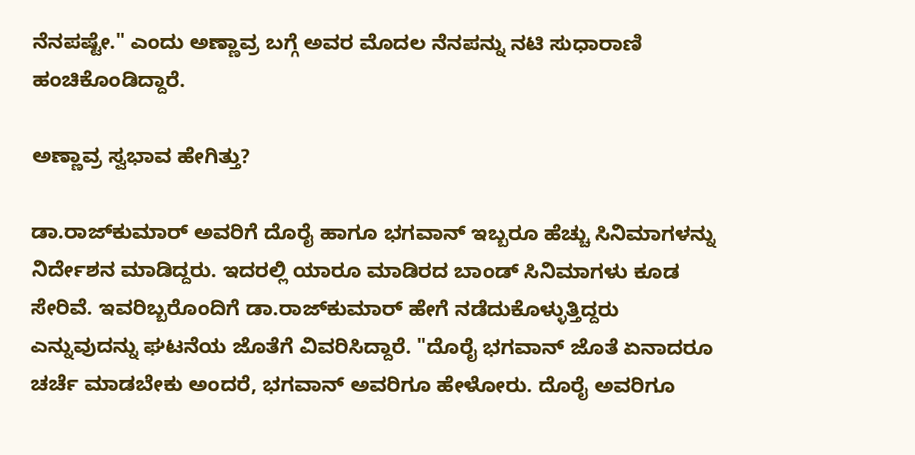ನೆನಪಷ್ಟೇ." ಎಂದು ಅಣ್ಣಾವ್ರ ಬಗ್ಗೆ ಅವರ ಮೊದಲ ನೆನಪನ್ನು ನಟಿ ಸುಧಾರಾಣಿ ಹಂಚಿಕೊಂಡಿದ್ದಾರೆ.

ಅಣ್ಣಾವ್ರ ಸ್ವಭಾವ ಹೇಗಿತ್ತು?

ಡಾ.ರಾಜ್‌ಕುಮಾರ್ ಅವರಿಗೆ ದೊರೈ ಹಾಗೂ ಭಗವಾನ್ ಇಬ್ಬರೂ ಹೆಚ್ಚು ಸಿನಿಮಾಗಳನ್ನು ನಿರ್ದೇಶನ ಮಾಡಿದ್ದರು. ಇದರಲ್ಲಿ ಯಾರೂ ಮಾಡಿರದ ಬಾಂಡ್ ಸಿನಿಮಾಗಳು ಕೂಡ ಸೇರಿವೆ. ಇವರಿಬ್ಬರೊಂದಿಗೆ ಡಾ.ರಾಜ್‌ಕುಮಾರ್ ಹೇಗೆ ನಡೆದುಕೊಳ್ಳುತ್ತಿದ್ದರು ಎನ್ನುವುದನ್ನು ಘಟನೆಯ ಜೊತೆಗೆ ವಿವರಿಸಿದ್ದಾರೆ. "ದೊರೈ ಭಗವಾನ್ ಜೊತೆ ಏನಾದರೂ ಚರ್ಚೆ ಮಾಡಬೇಕು ಅಂದರೆ, ಭಗವಾನ್ ಅವರಿಗೂ ಹೇಳೋರು. ದೊರೈ ಅವರಿಗೂ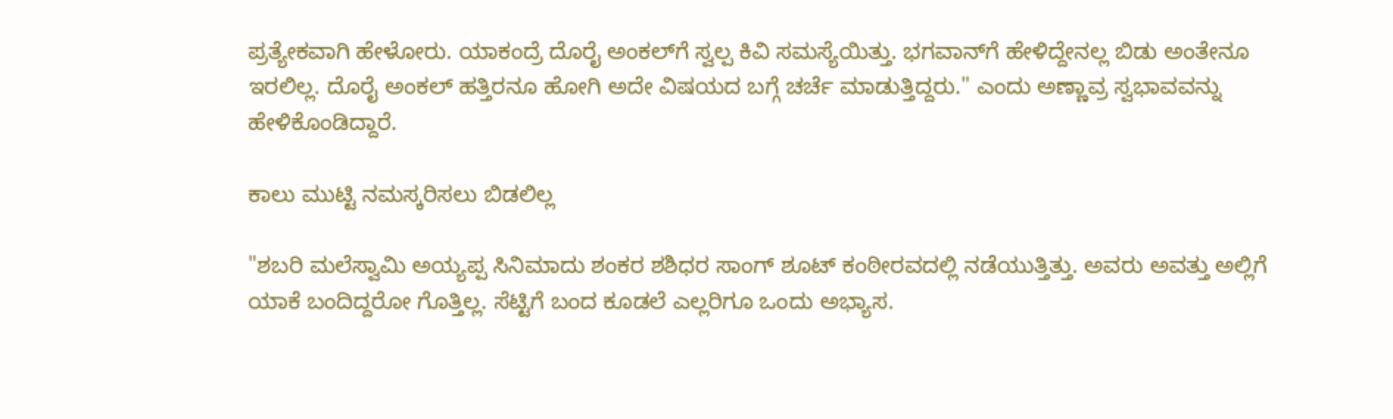ಪ್ರತ್ಯೇಕವಾಗಿ ಹೇಳೋರು. ಯಾಕಂದ್ರೆ ದೊರೈ ಅಂಕಲ್‌ಗೆ ಸ್ವಲ್ಪ ಕಿವಿ ಸಮಸ್ಯೆಯಿತ್ತು. ಭಗವಾನ್‌ಗೆ ಹೇಳಿದ್ದೇನಲ್ಲ ಬಿಡು ಅಂತೇನೂ ಇರಲಿಲ್ಲ. ದೊರೈ ಅಂಕಲ್ ಹತ್ತಿರನೂ ಹೋಗಿ ಅದೇ ವಿಷಯದ ಬಗ್ಗೆ ಚರ್ಚೆ ಮಾಡುತ್ತಿದ್ದರು." ಎಂದು ಅಣ್ಣಾವ್ರ ಸ್ವಭಾವವನ್ನು ಹೇಳಿಕೊಂಡಿದ್ದಾರೆ.

ಕಾಲು ಮುಟ್ಟಿ ನಮಸ್ಕರಿಸಲು ಬಿಡಲಿಲ್ಲ

"ಶಬರಿ ಮಲೆಸ್ವಾಮಿ ಅಯ್ಯಪ್ಪ ಸಿನಿಮಾದು ಶಂಕರ ಶಶಿಧರ ಸಾಂಗ್ ಶೂಟ್ ಕಂಠೀರವದಲ್ಲಿ ನಡೆಯುತ್ತಿತ್ತು. ಅವರು ಅವತ್ತು ಅಲ್ಲಿಗೆ ಯಾಕೆ ಬಂದಿದ್ದರೋ ಗೊತ್ತಿಲ್ಲ. ಸೆಟ್ಟಿಗೆ ಬಂದ ಕೂಡಲೆ ಎಲ್ಲರಿಗೂ ಒಂದು ಅಭ್ಯಾಸ.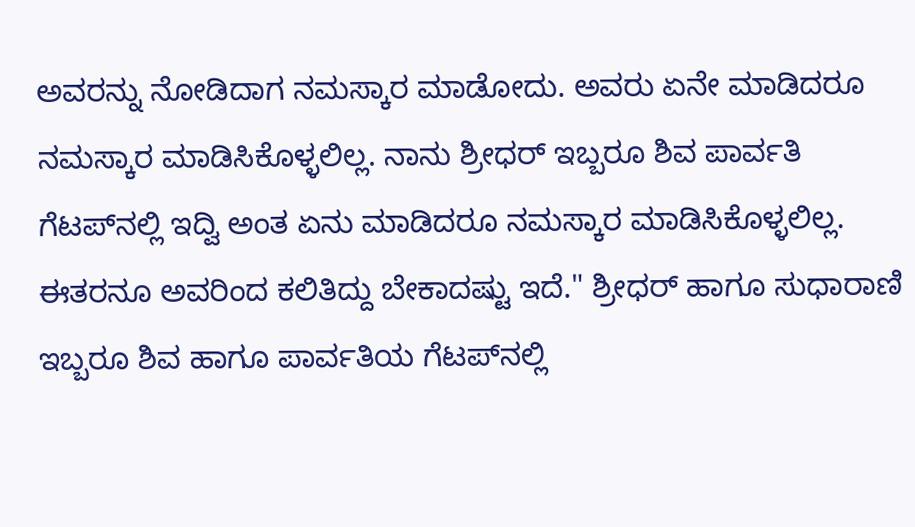ಅವರನ್ನು ನೋಡಿದಾಗ ನಮಸ್ಕಾರ ಮಾಡೋದು. ಅವರು ಏನೇ ಮಾಡಿದರೂ ನಮಸ್ಕಾರ ಮಾಡಿಸಿಕೊಳ್ಳಲಿಲ್ಲ. ನಾನು ಶ್ರೀಧರ್ ಇಬ್ಬರೂ ಶಿವ ಪಾರ್ವತಿ ಗೆಟಪ್‌ನಲ್ಲಿ ಇದ್ವಿ ಅಂತ ಏನು ಮಾಡಿದರೂ ನಮಸ್ಕಾರ ಮಾಡಿಸಿಕೊಳ್ಳಲಿಲ್ಲ. ಈತರನೂ ಅವರಿಂದ ಕಲಿತಿದ್ದು ಬೇಕಾದಷ್ಟು ಇದೆ." ಶ್ರೀಧರ್ ಹಾಗೂ ಸುಧಾರಾಣಿ ಇಬ್ಬರೂ ಶಿವ ಹಾಗೂ ಪಾರ್ವತಿಯ ಗೆಟಪ್‌ನಲ್ಲಿ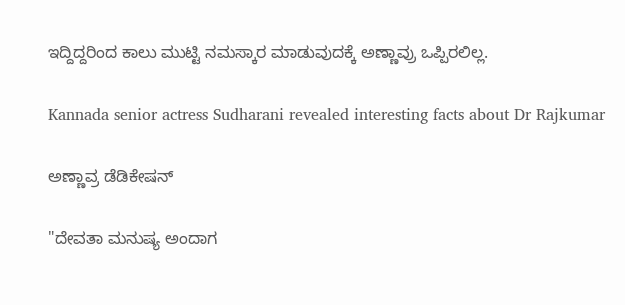ಇದ್ದಿದ್ದರಿಂದ ಕಾಲು ಮುಟ್ಟಿ ನಮಸ್ಕಾರ ಮಾಡುವುದಕ್ಕೆ ಅಣ್ಣಾವ್ರು ಒಪ್ಪಿರಲಿಲ್ಲ.

Kannada senior actress Sudharani revealed interesting facts about Dr Rajkumar

ಅಣ್ಣಾವ್ರ ಡೆಡಿಕೇಷನ್

"ದೇವತಾ ಮನುಷ್ಯ ಅಂದಾಗ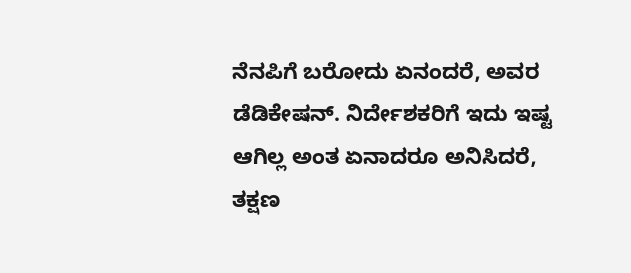ನೆನಪಿಗೆ ಬರೋದು ಏನಂದರೆ, ಅವರ ಡೆಡಿಕೇಷನ್. ನಿರ್ದೇಶಕರಿಗೆ ಇದು ಇಷ್ಟ ಆಗಿಲ್ಲ ಅಂತ ಏನಾದರೂ ಅನಿಸಿದರೆ, ತಕ್ಷಣ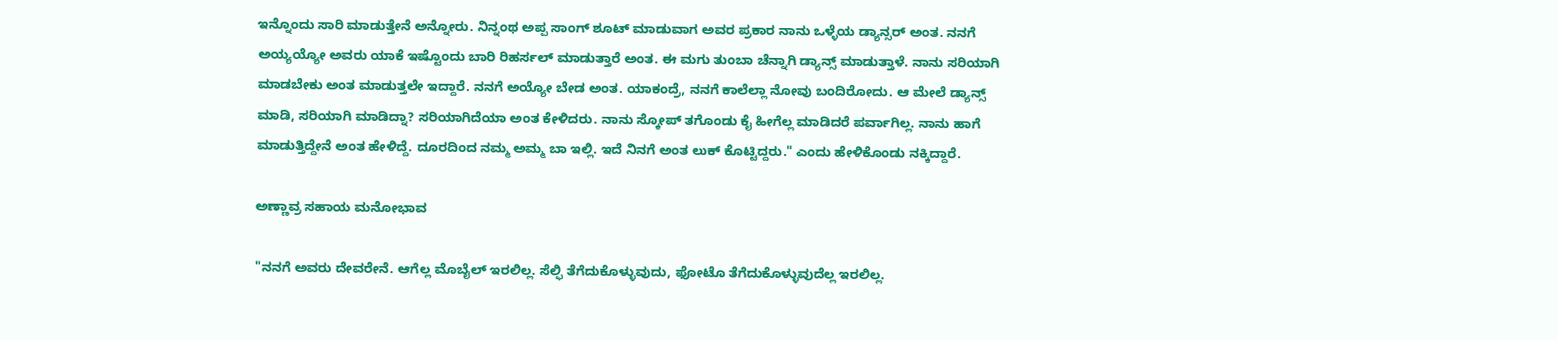ಇನ್ನೊಂದು ಸಾರಿ ಮಾಡುತ್ತೇನೆ ಅನ್ನೋರು. ನಿನ್ನಂಥ ಅಪ್ಪ ಸಾಂಗ್ ಶೂಟ್ ಮಾಡುವಾಗ ಅವರ ಪ್ರಕಾರ ನಾನು ಒಳ್ಳೆಯ ಡ್ಯಾನ್ಸರ್ ಅಂತ. ನನಗೆ ಅಯ್ಯಯ್ಯೋ ಅವರು ಯಾಕೆ ಇಷ್ಟೊಂದು ಬಾರಿ ರಿಹರ್ಸಲ್ ಮಾಡುತ್ತಾರೆ ಅಂತ. ಈ ಮಗು ತುಂಬಾ ಚೆನ್ನಾಗಿ ಡ್ಯಾನ್ಸ್ ಮಾಡುತ್ತಾಳೆ. ನಾನು ಸರಿಯಾಗಿ ಮಾಡಬೇಕು ಅಂತ ಮಾಡುತ್ತಲೇ ಇದ್ದಾರೆ. ನನಗೆ ಅಯ್ಯೋ ಬೇಡ ಅಂತ. ಯಾಕಂದ್ರೆ, ನನಗೆ ಕಾಲೆಲ್ಲಾ ನೋವು ಬಂದಿರೋದು. ಆ ಮೇಲೆ ಡ್ಯಾನ್ಸ್ ಮಾಡಿ, ಸರಿಯಾಗಿ ಮಾಡಿದ್ನಾ? ಸರಿಯಾಗಿದೆಯಾ ಅಂತ ಕೇಳಿದರು. ನಾನು ಸ್ಕೋಪ್ ತಗೊಂಡು ಕೈ ಹೀಗೆಲ್ಲ ಮಾಡಿದರೆ ಪರ್ವಾಗಿಲ್ಲ. ನಾನು ಹಾಗೆ ಮಾಡುತ್ತಿದ್ದೇನೆ ಅಂತ ಹೇಳಿದ್ದೆ. ದೂರದಿಂದ ನಮ್ಮ ಅಮ್ಮ ಬಾ ಇಲ್ಲಿ. ಇದೆ ನಿನಗೆ ಅಂತ ಲುಕ್ ಕೊಟ್ಟಿದ್ದರು." ಎಂದು ಹೇಳಿಕೊಂಡು ನಕ್ಕಿದ್ದಾರೆ.

ಅಣ್ಣಾವ್ರ ಸಹಾಯ ಮನೋಭಾವ

"ನನಗೆ ಅವರು ದೇವರೇನೆ. ಆಗೆಲ್ಲ ಮೊಬೈಲ್ ಇರಲಿಲ್ಲ. ಸೆಲ್ಫಿ ತೆಗೆದುಕೊಳ್ಳುವುದು, ಫೋಟೊ ತೆಗೆದುಕೊಳ್ಳುವುದೆಲ್ಲ ಇರಲಿಲ್ಲ.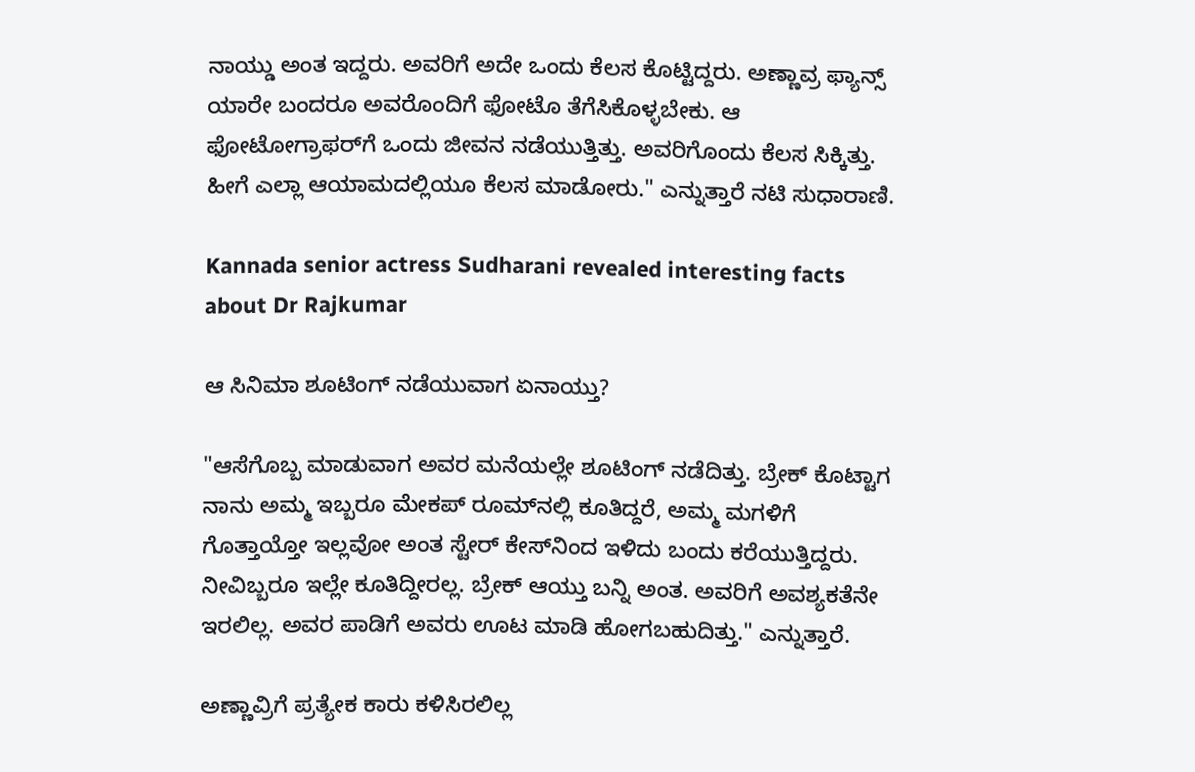ನಾಯ್ಡು ಅಂತ ಇದ್ದರು. ಅವರಿಗೆ ಅದೇ ಒಂದು ಕೆಲಸ ಕೊಟ್ಟಿದ್ದರು. ಅಣ್ಣಾವ್ರ ಫ್ಯಾನ್ಸ್ ಯಾರೇ ಬಂದರೂ ಅವರೊಂದಿಗೆ ಫೋಟೊ ತೆಗೆಸಿಕೊಳ್ಳಬೇಕು. ಆ ಫೋಟೋಗ್ರಾಫರ್‌ಗೆ ಒಂದು ಜೀವನ ನಡೆಯುತ್ತಿತ್ತು. ಅವರಿಗೊಂದು ಕೆಲಸ ಸಿಕ್ಕಿತ್ತು. ಹೀಗೆ ಎಲ್ಲಾ ಆಯಾಮದಲ್ಲಿಯೂ ಕೆಲಸ ಮಾಡೋರು." ಎನ್ನುತ್ತಾರೆ ನಟಿ ಸುಧಾರಾಣಿ.

Kannada senior actress Sudharani revealed interesting facts about Dr Rajkumar

ಆ ಸಿನಿಮಾ ಶೂಟಿಂಗ್ ನಡೆಯುವಾಗ ಏನಾಯ್ತು?

"ಆಸೆಗೊಬ್ಬ ಮಾಡುವಾಗ ಅವರ ಮನೆಯಲ್ಲೇ ಶೂಟಿಂಗ್ ನಡೆದಿತ್ತು. ಬ್ರೇಕ್ ಕೊಟ್ಟಾಗ ನಾನು ಅಮ್ಮ ಇಬ್ಬರೂ ಮೇಕಪ್ ರೂಮ್‌ನಲ್ಲಿ ಕೂತಿದ್ದರೆ, ಅಮ್ಮ ಮಗಳಿಗೆ ಗೊತ್ತಾಯ್ತೋ ಇಲ್ಲವೋ ಅಂತ ಸ್ಟೇರ್ ಕೇಸ್‌ನಿಂದ ಇಳಿದು ಬಂದು ಕರೆಯುತ್ತಿದ್ದರು. ನೀವಿಬ್ಬರೂ ಇಲ್ಲೇ ಕೂತಿದ್ದೀರಲ್ಲ. ಬ್ರೇಕ್ ಆಯ್ತು ಬನ್ನಿ ಅಂತ. ಅವರಿಗೆ ಅವಶ್ಯಕತೆನೇ ಇರಲಿಲ್ಲ. ಅವರ ಪಾಡಿಗೆ ಅವರು ಊಟ ಮಾಡಿ ಹೋಗಬಹುದಿತ್ತು." ಎನ್ನುತ್ತಾರೆ.

ಅಣ್ಣಾವ್ರಿಗೆ ಪ್ರತ್ಯೇಕ ಕಾರು ಕಳಿಸಿರಲಿಲ್ಲ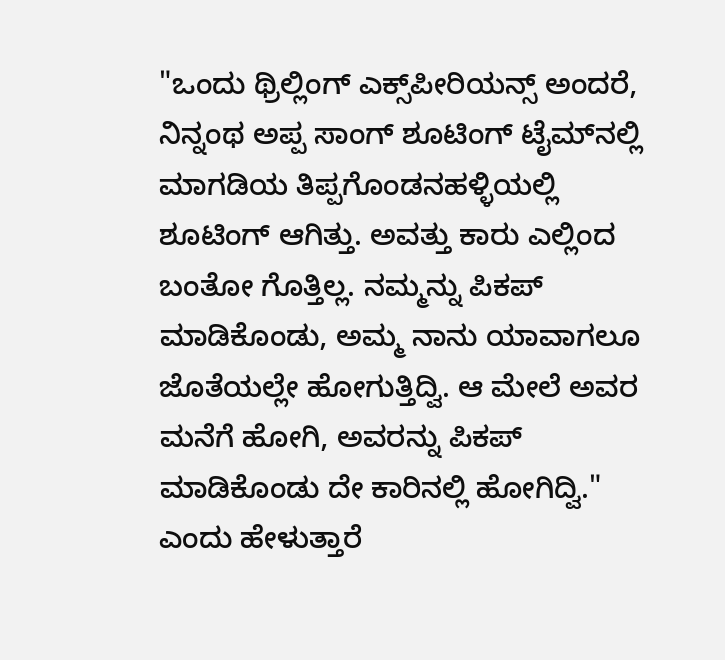"ಒಂದು ಥ್ರಿಲ್ಲಿಂಗ್ ಎಕ್ಸ್‌ಪೀರಿಯನ್ಸ್ ಅಂದರೆ, ನಿನ್ನಂಥ ಅಪ್ಪ ಸಾಂಗ್ ಶೂಟಿಂಗ್ ಟೈಮ್‌ನಲ್ಲಿ ಮಾಗಡಿಯ ತಿಪ್ಪಗೊಂಡನಹಳ್ಳಿಯಲ್ಲಿ ಶೂಟಿಂಗ್ ಆಗಿತ್ತು. ಅವತ್ತು ಕಾರು ಎಲ್ಲಿಂದ ಬಂತೋ ಗೊತ್ತಿಲ್ಲ. ನಮ್ಮನ್ನು ಪಿಕಪ್ ಮಾಡಿಕೊಂಡು, ಅಮ್ಮ ನಾನು ಯಾವಾಗಲೂ ಜೊತೆಯಲ್ಲೇ ಹೋಗುತ್ತಿದ್ವಿ. ಆ ಮೇಲೆ ಅವರ ಮನೆಗೆ ಹೋಗಿ, ಅವರನ್ನು ಪಿಕಪ್ ಮಾಡಿಕೊಂಡು ದೇ ಕಾರಿನಲ್ಲಿ ಹೋಗಿದ್ವಿ." ಎಂದು ಹೇಳುತ್ತಾರೆ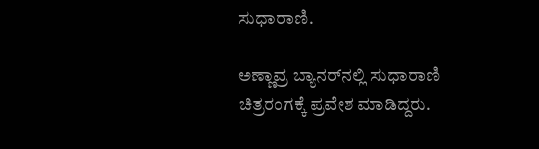ಸುಧಾರಾಣಿ.

ಅಣ್ಣಾವ್ರ ಬ್ಯಾನರ್‌ನಲ್ಲಿ ಸುಧಾರಾಣಿ ಚಿತ್ರರಂಗಕ್ಕೆ ಪ್ರವೇಶ ಮಾಡಿದ್ದರು.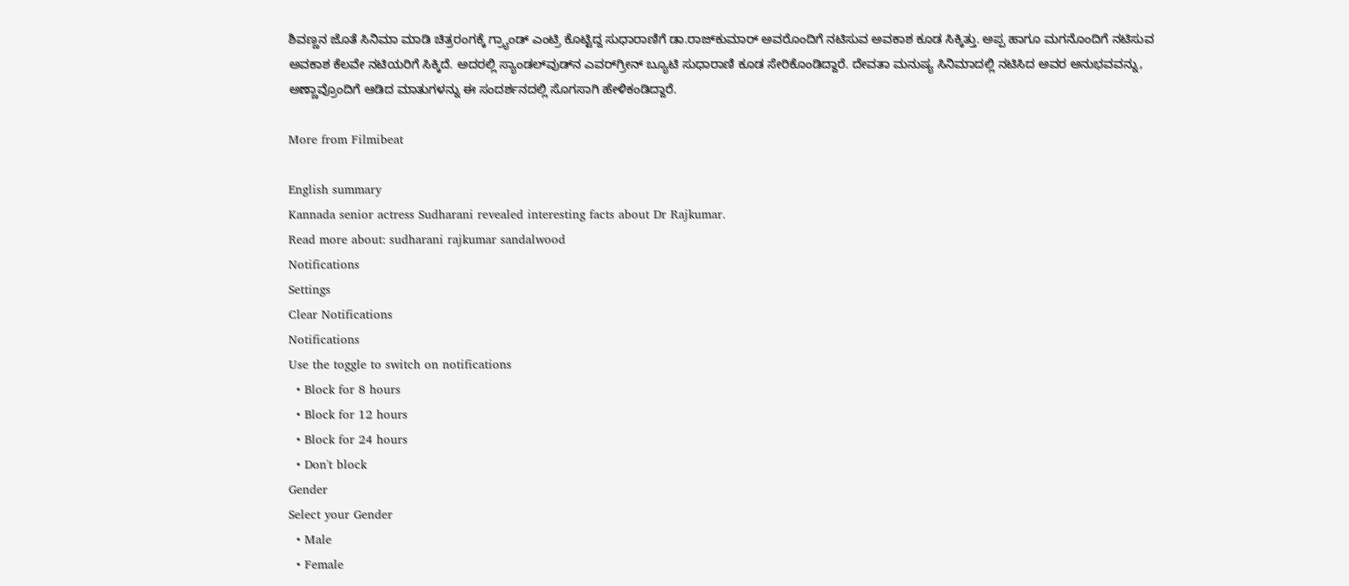ಶಿವಣ್ಣನ ಜೊತೆ ಸಿನಿಮಾ ಮಾಡಿ ಚಿತ್ರರಂಗಕ್ಕೆ ಗ್ರ್ಯಾಂಡ್ ಎಂಟ್ರಿ ಕೊಟ್ಟಿದ್ದ ಸುಧಾರಾಣಿಗೆ ಡಾ.ರಾಜ್‌ಕುಮಾರ್ ಅವರೊಂದಿಗೆ ನಟಿಸುವ ಅವಕಾಶ ಕೂಡ ಸಿಕ್ಕಿತ್ತು. ಅಪ್ಪ ಹಾಗೂ ಮಗನೊಂದಿಗೆ ನಟಿಸುವ ಅವಕಾಶ ಕೆಲವೇ ನಟಿಯರಿಗೆ ಸಿಕ್ಕಿದೆ. ಅದರಲ್ಲಿ ಸ್ಯಾಂಡಲ್‌ವುಡ್‌ನ ಎವರ್‌ಗ್ರೀನ್ ಬ್ಯೂಟಿ ಸುಧಾರಾಣಿ ಕೂಡ ಸೇರಿಕೊಂಡಿದ್ದಾರೆ. ದೇವತಾ ಮನುಷ್ಯ ಸಿನಿಮಾದಲ್ಲಿ ನಟಿಸಿದ ಅವರ ಅನುಭವವನ್ನು, ಅಣ್ಣಾವ್ರೊಂದಿಗೆ ಆಡಿದ ಮಾತುಗಳನ್ನು ಈ ಸಂದರ್ಶನದಲ್ಲಿ ಸೊಗಸಾಗಿ ಹೇಳಿಕಂಡಿದ್ದಾರೆ.

More from Filmibeat

English summary
Kannada senior actress Sudharani revealed interesting facts about Dr Rajkumar.
Read more about: sudharani rajkumar sandalwood
Notifications
Settings
Clear Notifications
Notifications
Use the toggle to switch on notifications
  • Block for 8 hours
  • Block for 12 hours
  • Block for 24 hours
  • Don't block
Gender
Select your Gender
  • Male
  • Female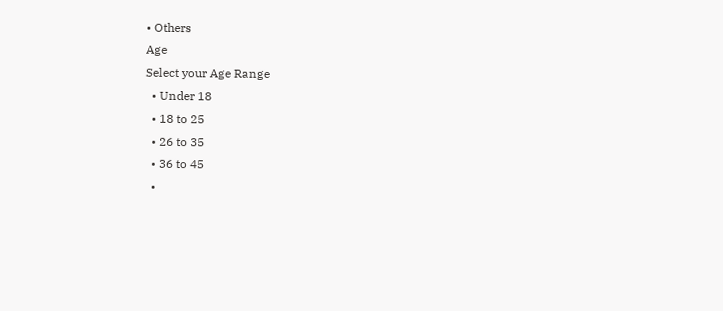• Others
Age
Select your Age Range
  • Under 18
  • 18 to 25
  • 26 to 35
  • 36 to 45
  •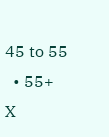45 to 55
  • 55+
X